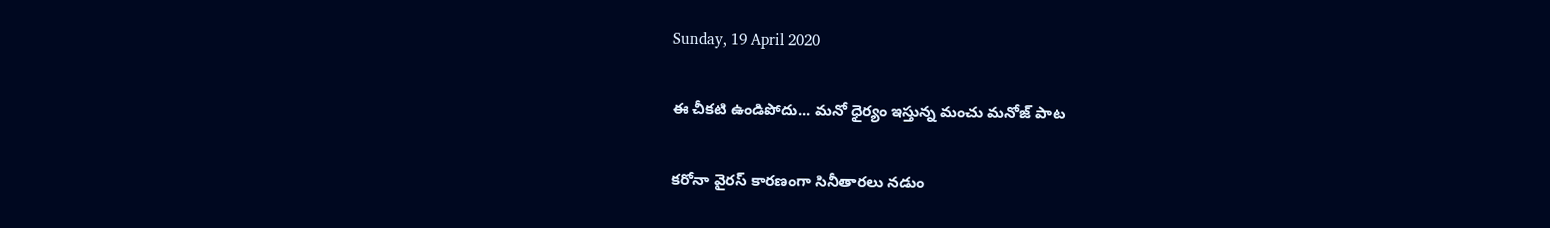Sunday, 19 April 2020

ఈ చీకటి ఉండిపోదు... మనో ధైర్యం ఇస్తున్న మంచు మనోజ్ పాట

కరోనా వైరస్ కారణంగా సినీతారలు నడుం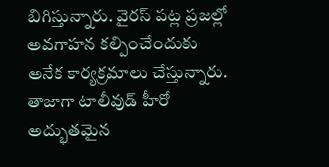బిగిస్తున్నారు. వైరస్ పట్ల ప్రజల్లో అవగాహన కల్పించేందుకు అనేక కార్యక్రమాలు చేస్తున్నారు. తాజాగా టాలీవుడ్ హీరో అద్భుతమైన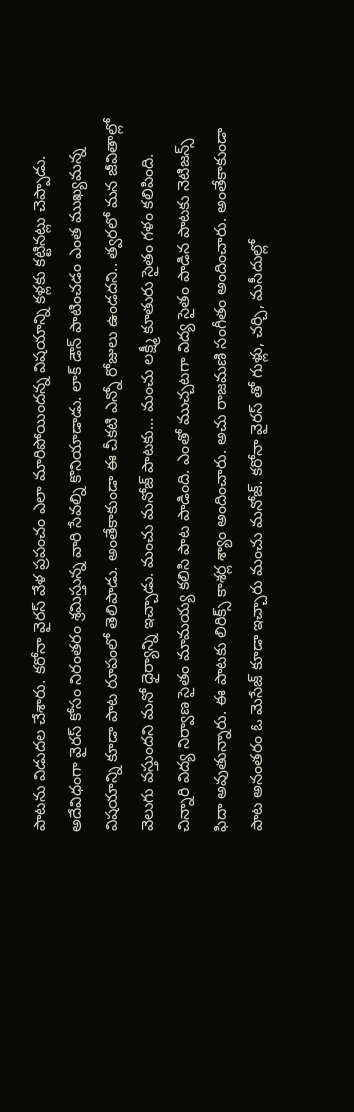పాటను విడుదల చేశారు. కరోనా వైరస్ వేళ ప్రపంచం ఎలా మారిపోయిందన్న విషయాన్ని కళ్లకు కట్టినట్లు చెప్పాడు. అదేవిధంగా వైరస్ కోసం నిరంతరం శ్రమిస్తున్న వారి సేవల్ని కొనియాడాడు. లాక్ డౌన్ పాటించడం ఎంత ముఖ్యమన్న విషయాన్ని కూడా పాట రూపంలో తెలిపాడు. అంతేకాకుండా ఈ చీకటి ఎన్నో రోజులు ఉండదని.. త్వరలో మన జీవితాల్లో వెలుగు వస్తుందని మనో ధైర్యాన్ని ఇచ్చాడు. మంచు మనోజ్ పాటకు... మంచు లక్ష్మీ కూతురు సైతం గళం కలిపింది. చిన్నారి విద్య నిర్వాణ సైతం మామయ్య కలిసి పాట పాడింది. ఎంతో ముచ్చటగా విద్య సైతం పాడిన పాటకు నెటిజన్స్ ఫిదా అవుతున్నారు. ఈ పాటకు లిరిక్స్ కాశర్ల శ్యాం అందించారు. అచు రాజమణి సంగీతం అందించారు. అంతేకాకుండా పాట అనంతరం ఓ మెసేజ్ కూడా ఇచ్చారు మంచు మనోజ్. కరోనా వైరస్ తో గుళ్లు, చర్చి, మసీదుల్లో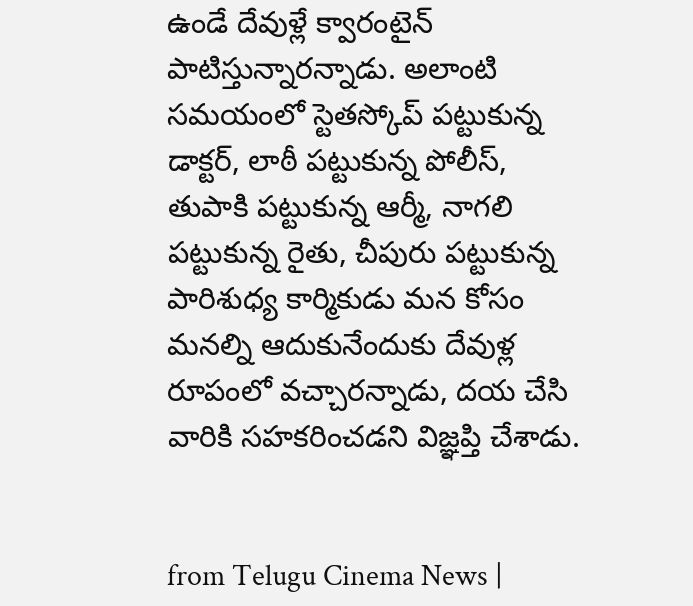ఉండే దేవుళ్లే క్వారంటైన్ పాటిస్తున్నారన్నాడు. అలాంటి సమయంలో స్టెతస్కోప్ పట్టుకున్న డాక్టర్, లాఠీ పట్టుకున్న పోలీస్, తుపాకి పట్టుకున్న ఆర్మీ, నాగలి పట్టుకున్న రైతు, చీపురు పట్టుకున్న పారిశుధ్య కార్మికుడు మన కోసం మనల్ని ఆదుకునేందుకు దేవుళ్ల రూపంలో వచ్చారన్నాడు, దయ చేసి వారికి సహకరించడని విజ్ఞప్తి చేశాడు.


from Telugu Cinema News |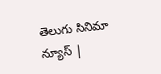తెలుగు సినిమా న్యూస్ |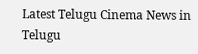Latest Telugu Cinema News in Telugu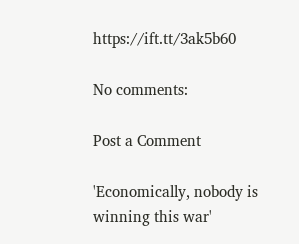https://ift.tt/3ak5b60

No comments:

Post a Comment

'Economically, nobody is winning this war'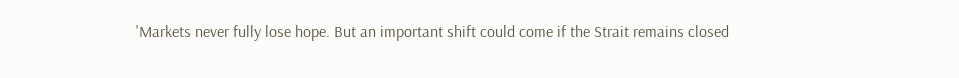'Markets never fully lose hope. But an important shift could come if the Strait remains closed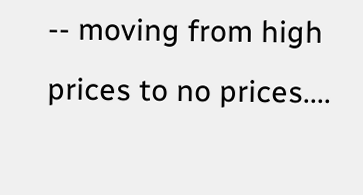-- moving from high prices to no prices....